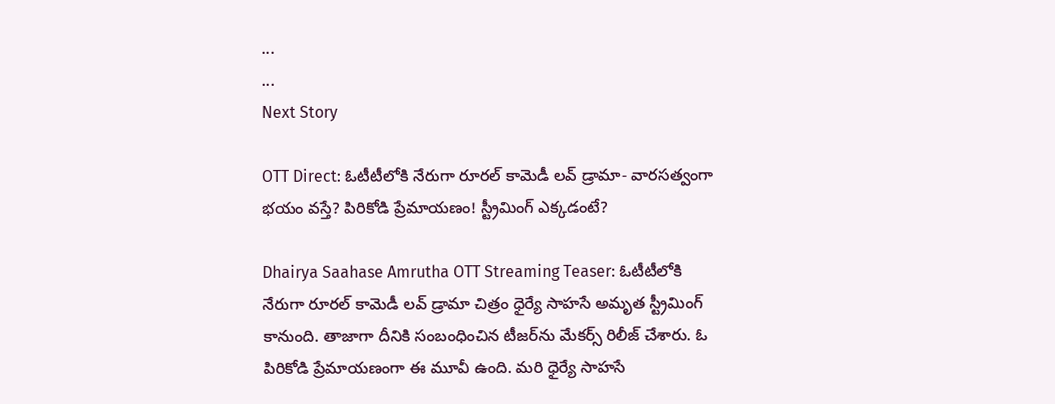...
...
Next Story

OTT Direct: ఓటీటీలోకి నేరుగా రూరల్ కామెడీ లవ్ డ్రామా- వారసత్వంగా భయం వస్తే? పిరికోడి ప్రేమాయణం! స్ట్రీమింగ్ ఎక్కడంటే?

Dhairya Saahase Amrutha OTT Streaming Teaser: ఓటీటీలోకి నేరుగా రూరల్ కామెడీ లవ్ డ్రామా చిత్రం ధైర్యే సాహసే అమృత స్ట్రీమింగ్ కానుంది. తాజాగా దీనికి సంబంధించిన టీజర్‌ను మేకర్స్ రిలీజ్ చేశారు. ఓ పిరికోడి ప్రేమాయణంగా ఈ మూవీ ఉంది. మరి ధైర్యే సాహసే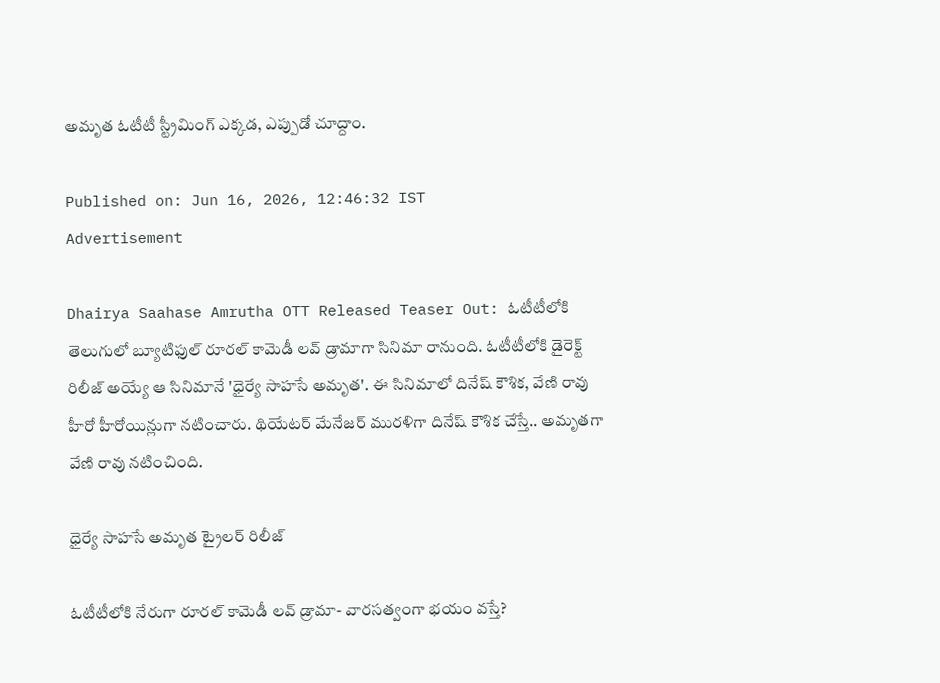అమృత ఓటీటీ స్ట్రీమింగ్ ఎక్కడ, ఎప్పుడో చూద్దాం.

Published on: Jun 16, 2026, 12:46:32 IST
Advertisement

Dhairya Saahase Amrutha OTT Released Teaser Out: ఓటీటీలోకి తెలుగులో బ్యూటిఫుల్ రూరల్ కామెడీ లవ్ డ్రామాగా సినిమా రానుంది. ఓటీటీలోకి డైరెక్ట్ రిలీజ్ అయ్యే ఆ సినిమానే 'ధైర్యే సాహసే అమృత'. ఈ సినిమాలో దినేష్ కౌశిక, వేణి రావు హీరో హీరోయిన్లుగా నటించారు. థియేటర్ మేనేజర్ మురళిగా దినేష్ కౌశిక చేస్తే.. అమృతగా వేణి రావు నటించింది.

ధైర్యే సాహసే అమృత ట్రైలర్‌ రిలీజ్

ఓటీటీలోకి నేరుగా రూరల్ కామెడీ లవ్ డ్రామా- వారసత్వంగా భయం వస్తే?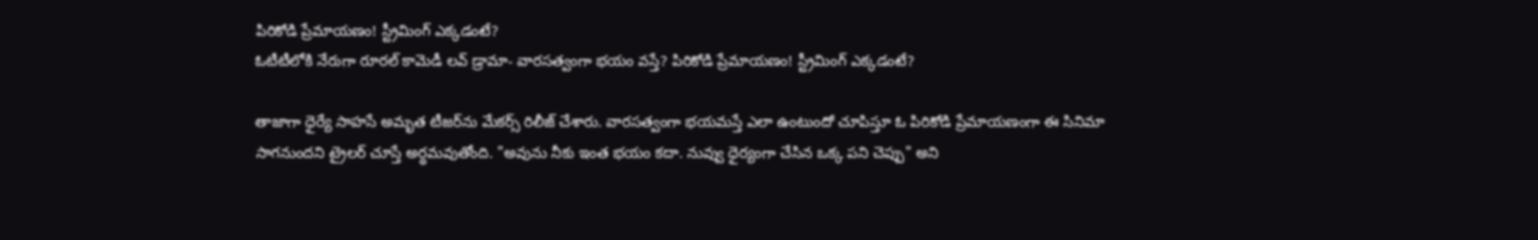పిరికోడి ప్రేమాయణం! స్ట్రీమింగ్ ఎక్కడంటే?
ఓటీటీలోకి నేరుగా రూరల్ కామెడీ లవ్ డ్రామా- వారసత్వంగా భయం వస్తే? పిరికోడి ప్రేమాయణం! స్ట్రీమింగ్ ఎక్కడంటే?

తాజాగా ధైర్యే సాహసే అమృత టీజర్‌ను మేకర్స్ రిలీజ్ చేశారు. వారసత్వంగా భయమస్తే ఎలా ఉంటుందో చూపిస్తూ ఓ పిరికోడి ప్రేమాయణంగా ఈ సినిమా సాగనుందని ట్రైలర్ చూస్తే అర్థమవుతోంది. "అవును నీకు ఇంత భయం కదా. నువ్వు ధైర్యంగా చేసిన ఒక్క పని చెప్పు" అని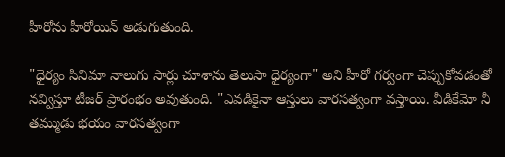హీరోను హీరోయిన్ అడుగుతుంది.

"ధైర్యం సినిమా నాలుగు సార్లు చూశాను తెలుసా ధైర్యంగా" అని హీరో గర్వంగా చెప్పుకోవడంతో నవ్విస్తూ టీజర్ ప్రారంభం అవుతుంది. "ఎవడికైనా ఆస్తులు వారసత్వంగా వస్తాయి. వీడికేమో నీ తమ్ముడు భయం వారసత్వంగా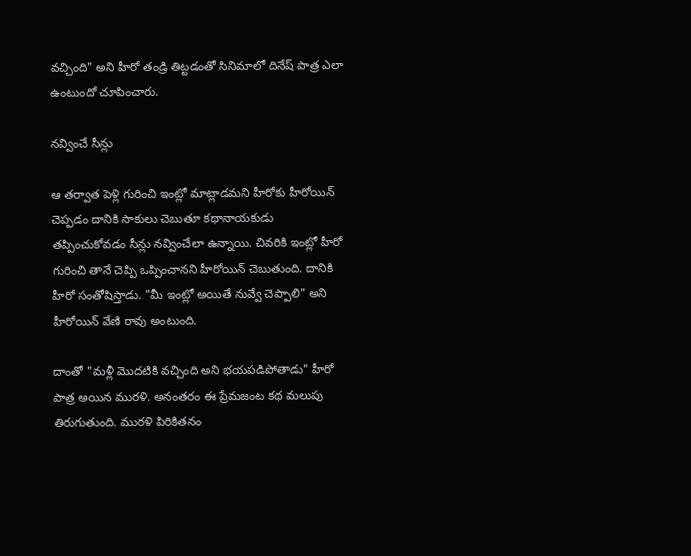వచ్చింది" అని హీరో తండ్రి తిట్టడంతో సినిమాలో దినేష్ పాత్ర ఎలా ఉంటుందో చూపించారు.

నవ్వించే సీన్లు

ఆ తర్వాత పెళ్లి గురించి ఇంట్లో మాట్లాడమని హీరోకు హీరోయిన్ చెప్పడం దానికి సాకులు చెబుతూ కథానాయకుడు తప్పించుకోవడం సీన్లు నవ్వించేలా ఉన్నాయి. చివరికి ఇంట్లో హీరో గురించి తానే చెప్పి ఒప్పించానని హీరోయిన్ చెబుతుంది. దానికి హీరో సంతోషిస్తాడు. "మీ ఇంట్లో అయితే నువ్వే చెప్పాలి" అని హీరోయిన్ వేణి రావు అంటుంది.

దాంతో "మళ్లీ మొదటికి వచ్చింది అని భయపడిపోతాడు" హీరో పాత్ర అయిన మురళి. అనంతరం ఈ ప్రేమజంట కథ మలుపు తిరుగుతుంది. మురళి పిరికితనం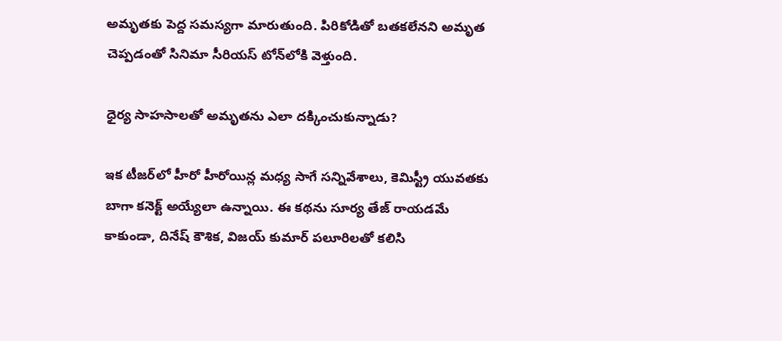అమృతకు పెద్ద సమస్యగా మారుతుంది. పిరికోడితో బతకలేనని అమృత చెప్పడంతో సినిమా సీరియస్ టోన్‌లోకి వెళ్తుంది.

ధైర్య సాహసాలతో అమృతను ఎలా దక్కించుకున్నాడు?

ఇక టీజర్‌లో హీరో హీరోయిన్ల మధ్య సాగే సన్నివేశాలు, కెమిస్ట్రీ యువతకు బాగా కనెక్ట్ అయ్యేలా ఉన్నాయి. ఈ కథను సూర్య తేజ్ రాయడమే కాకుండా, దినేష్ కౌశిక, విజయ్ కుమార్ పలూరిలతో కలిసి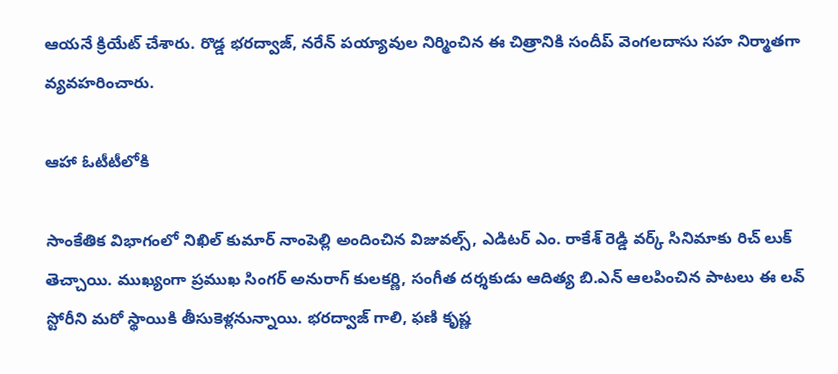ఆయనే క్రియేట్ చేశారు. రొడ్డ భరద్వాజ్, నరేన్ పయ్యావుల నిర్మించిన ఈ చిత్రానికి సందీప్ వెంగలదాసు సహ నిర్మాతగా వ్యవహరించారు.

ఆహా ఓటీటీలోకి

సాంకేతిక విభాగంలో నిఖిల్ కుమార్ నాంపెల్లి అందించిన విజువల్స్, ఎడిటర్ ఎం. రాకేశ్ రెడ్డి వర్క్ సినిమాకు రిచ్ లుక్ తెచ్చాయి. ముఖ్యంగా ప్రముఖ సింగర్ అనురాగ్ కులకర్ణి, సంగీత దర్శకుడు ఆదిత్య బి.ఎన్ ఆలపించిన పాటలు ఈ లవ్ స్టోరీని మరో స్థాయికి తీసుకెళ్లనున్నాయి. భరద్వాజ్ గాలి, ఫణి కృష్ణ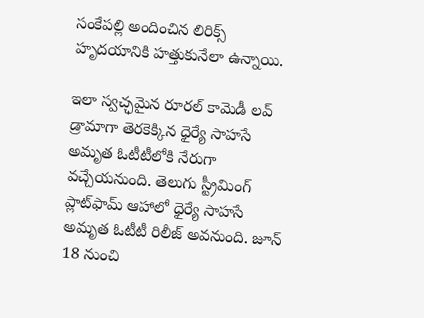సంకేపల్లి అందించిన లిరిక్స్ హృదయానికి హత్తుకునేలా ఉన్నాయి.

ఇలా స్వచ్ఛమైన రూరల్ కామెడీ లవ్ డ్రామాగా తెరకెక్కిన ధైర్యే సాహసే అమృత ఓటీటీలోకి నేరుగా వచ్చేయనుంది. తెలుగు స్ట్రీమింగ్ ప్లాట్‌ఫామ్ ఆహాలో ధైర్యే సాహసే అమృత ఓటీటీ రిలీజ్ అవనుంది. జూన్ 18 నుంచి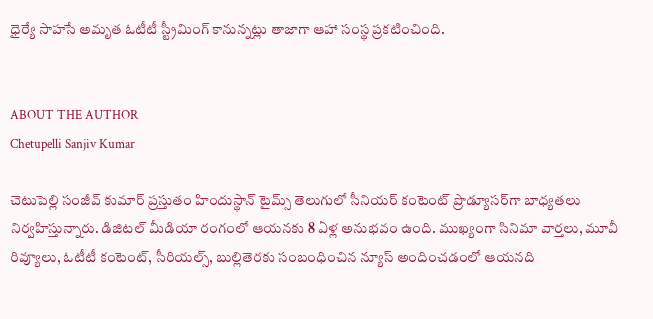ధైర్యే సాహసే అమృత ఓటీటీ స్ట్రీమింగ్ కానున్నట్లు తాజాగా ఆహా సంస్థ ప్రకటించింది.


ABOUT THE AUTHOR
Chetupelli Sanjiv Kumar

చెటుపెల్లి సంజీవ్ కుమార్ ప్రస్తుతం హిందుస్థాన్ టైమ్స్ తెలుగులో సీనియర్ కంటెంట్ ప్రొడ్యూసర్‌గా బాధ్యతలు నిర్వహిస్తున్నారు. డిజిటల్ మీడియా రంగంలో ఆయనకు 8 ఏళ్ల అనుభవం ఉంది. ముఖ్యంగా సినిమా వార్తలు, మూవీ రివ్యూలు, ఓటీటీ కంటెంట్, సీరియల్స్, బుల్లితెరకు సంబంధించిన న్యూస్ అందించడంలో ఆయనది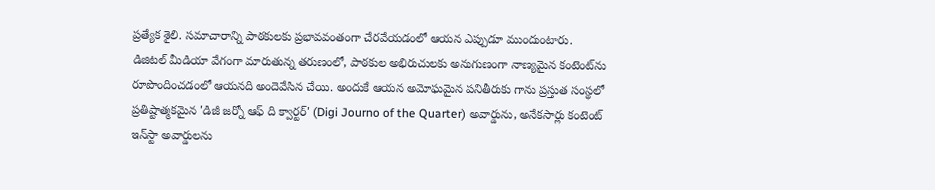ప్రత్యేక శైలి. సమాచారాన్ని పాఠకులకు ప్రభావవంతంగా చేరవేయడంలో ఆయన ఎప్పుడూ ముందుంటారు. డిజిటల్ మీడియా వేగంగా మారుతున్న తరుణంలో, పాఠకుల అభిరుచులకు అనుగుణంగా నాణ్యమైన కంటెంట్‌ను రూపొందించడంలో ఆయనది అందెవేసిన చేయి. అందుకే ఆయన అమోఘమైన పనితీరుకు గాను ప్రస్తుత సంస్థలో ప్రతిష్టాత్మకమైన 'డిజీ జర్నో ఆఫ్ ది క్వార్టర్' (Digi Journo of the Quarter) అవార్డును, అనేకసార్లు కంటెంట్ ఇన్‌స్టా అవార్డులను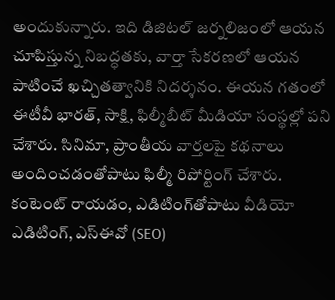అందుకున్నారు. ఇది డిజిటల్ జర్నలిజంలో ఆయన చూపిస్తున్న నిబద్ధతకు, వార్తా సేకరణలో ఆయన పాటించే ఖచ్చితత్వానికి నిదర్శనం. ఈయన గతంలో ఈటీవీ భారత్, సాక్షి, ఫిల్మీబీట్ మీడియా సంస్థల్లో పని చేశారు. సినిమా, ప్రాంతీయ వార్తలపై కథనాలు అందించడంతోపాటు ఫిల్మీ రిపోర్టింగ్ చేశారు. కంటెంట్ రాయడం, ఎడిటింగ్‌తోపాటు వీడియో ఎడిటింగ్, ఎస్‌ఈవో (SEO)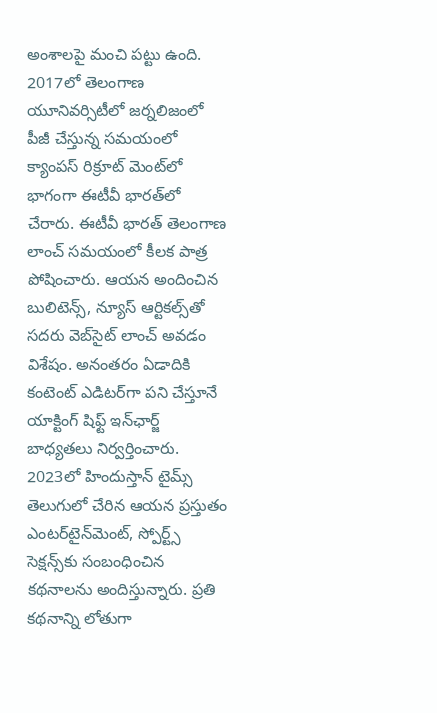అంశాలపై మంచి పట్టు ఉంది. 2017లో తెలంగాణ యూనివర్సిటీలో జర్నలిజంలో పీజీ చేస్తున్న సమయంలో క్యాంపస్ రిక్రూట్ మెంట్‌లో భాగంగా ఈటీవీ భారత్‌లో చేరారు. ఈటీవీ భారత్ తెలంగాణ లాంచ్ సమయంలో కీలక పాత్ర పోషించారు. ఆయన అందించిన బులిటెన్స్, న్యూస్ ఆర్టికల్స్‌తో సదరు వెబ్‌సైట్ లాంచ్ అవడం విశేషం. అనంతరం ఏడాదికి కంటెంట్ ఎడిటర్‌గా పని చేస్తూనే యాక్టింగ్ షిఫ్ట్ ఇన్‌ఛార్జ్ బాధ్యతలు నిర్వర్తించారు. 2023లో హిందుస్తాన్ టైమ్స్ తెలుగులో చేరిన ఆయన ప్రస్తుతం ఎంటర్‌టైన్‌మెంట్, స్పోర్ట్స్ సెక్షన్స్‌కు సంబంధించిన కథనాలను అందిస్తున్నారు. ప్రతి కథనాన్ని లోతుగా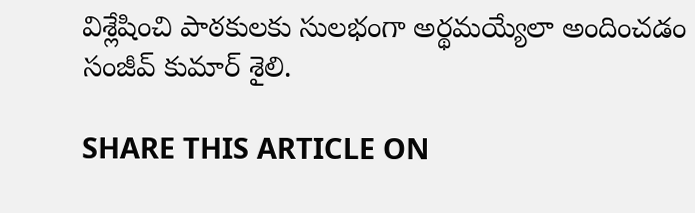విశ్లేషించి పాఠకులకు సులభంగా అర్థమయ్యేలా అందించడం సంజీవ్ కుమార్ శైలి.

SHARE THIS ARTICLE ON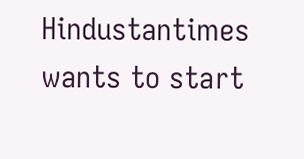Hindustantimes wants to start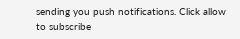sending you push notifications. Click allow to subscribe